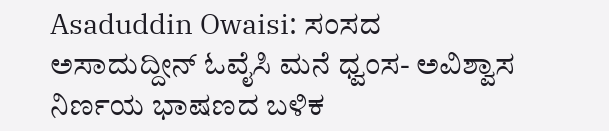Asaduddin Owaisi: ಸಂಸದ ಅಸಾದುದ್ದೀನ್ ಓವೈಸಿ ಮನೆ ಧ್ವಂಸ- ಅವಿಶ್ವಾಸ ನಿರ್ಣಯ ಭಾಷಣದ ಬಳಿಕ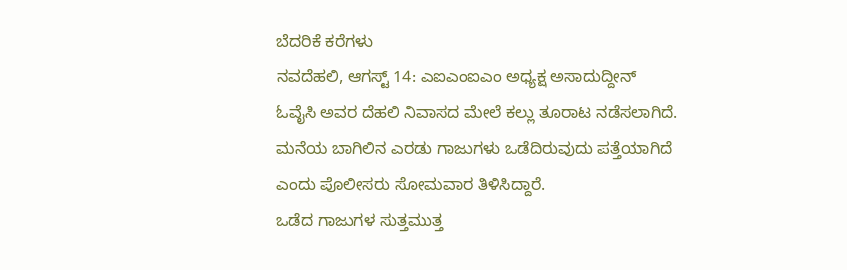ಬೆದರಿಕೆ ಕರೆಗಳು
ನವದೆಹಲಿ, ಆಗಸ್ಟ್ 14: ಎಐಎಂಐಎಂ ಅಧ್ಯಕ್ಷ ಅಸಾದುದ್ದೀನ್ ಓವೈಸಿ ಅವರ ದೆಹಲಿ ನಿವಾಸದ ಮೇಲೆ ಕಲ್ಲು ತೂರಾಟ ನಡೆಸಲಾಗಿದೆ. ಮನೆಯ ಬಾಗಿಲಿನ ಎರಡು ಗಾಜುಗಳು ಒಡೆದಿರುವುದು ಪತ್ತೆಯಾಗಿದೆ ಎಂದು ಪೊಲೀಸರು ಸೋಮವಾರ ತಿಳಿಸಿದ್ದಾರೆ.
ಒಡೆದ ಗಾಜುಗಳ ಸುತ್ತಮುತ್ತ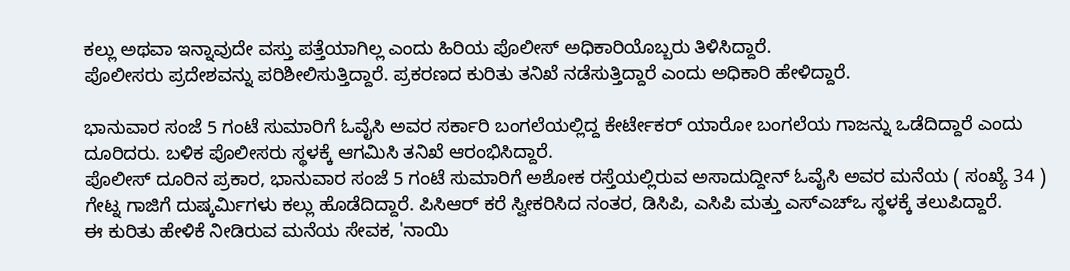ಕಲ್ಲು ಅಥವಾ ಇನ್ನಾವುದೇ ವಸ್ತು ಪತ್ತೆಯಾಗಿಲ್ಲ ಎಂದು ಹಿರಿಯ ಪೊಲೀಸ್ ಅಧಿಕಾರಿಯೊಬ್ಬರು ತಿಳಿಸಿದ್ದಾರೆ.
ಪೊಲೀಸರು ಪ್ರದೇಶವನ್ನು ಪರಿಶೀಲಿಸುತ್ತಿದ್ದಾರೆ. ಪ್ರಕರಣದ ಕುರಿತು ತನಿಖೆ ನಡೆಸುತ್ತಿದ್ದಾರೆ ಎಂದು ಅಧಿಕಾರಿ ಹೇಳಿದ್ದಾರೆ.

ಭಾನುವಾರ ಸಂಜೆ 5 ಗಂಟೆ ಸುಮಾರಿಗೆ ಓವೈಸಿ ಅವರ ಸರ್ಕಾರಿ ಬಂಗಲೆಯಲ್ಲಿದ್ದ ಕೇರ್ಟೇಕರ್ ಯಾರೋ ಬಂಗಲೆಯ ಗಾಜನ್ನು ಒಡೆದಿದ್ದಾರೆ ಎಂದು ದೂರಿದರು. ಬಳಿಕ ಪೊಲೀಸರು ಸ್ಥಳಕ್ಕೆ ಆಗಮಿಸಿ ತನಿಖೆ ಆರಂಭಿಸಿದ್ದಾರೆ.
ಪೊಲೀಸ್ ದೂರಿನ ಪ್ರಕಾರ, ಭಾನುವಾರ ಸಂಜೆ 5 ಗಂಟೆ ಸುಮಾರಿಗೆ ಅಶೋಕ ರಸ್ತೆಯಲ್ಲಿರುವ ಅಸಾದುದ್ದೀನ್ ಓವೈಸಿ ಅವರ ಮನೆಯ ( ಸಂಖ್ಯೆ 34 ) ಗೇಟ್ನ ಗಾಜಿಗೆ ದುಷ್ಕರ್ಮಿಗಳು ಕಲ್ಲು ಹೊಡೆದಿದ್ದಾರೆ. ಪಿಸಿಆರ್ ಕರೆ ಸ್ವೀಕರಿಸಿದ ನಂತರ, ಡಿಸಿಪಿ, ಎಸಿಪಿ ಮತ್ತು ಎಸ್ಎಚ್ಒ ಸ್ಥಳಕ್ಕೆ ತಲುಪಿದ್ದಾರೆ.
ಈ ಕುರಿತು ಹೇಳಿಕೆ ನೀಡಿರುವ ಮನೆಯ ಸೇವಕ, 'ನಾಯಿ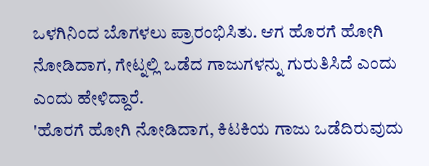ಒಳಗಿನಿಂದ ಬೊಗಳಲು ಪ್ರಾರಂಭಿಸಿತು. ಆಗ ಹೊರಗೆ ಹೋಗಿ ನೋಡಿದಾಗ, ಗೇಟ್ನಲ್ಲಿ ಒಡೆದ ಗಾಜುಗಳನ್ನು ಗುರುತಿಸಿದೆ ಎಂದು ಎಂದು ಹೇಳಿದ್ದಾರೆ.
'ಹೊರಗೆ ಹೋಗಿ ನೋಡಿದಾಗ, ಕಿಟಕಿಯ ಗಾಜು ಒಡೆದಿರುವುದು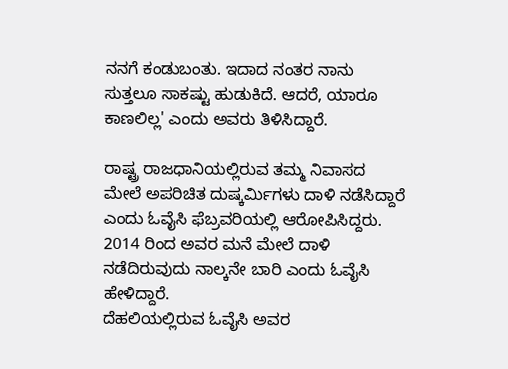ನನಗೆ ಕಂಡುಬಂತು. ಇದಾದ ನಂತರ ನಾನು ಸುತ್ತಲೂ ಸಾಕಷ್ಟು ಹುಡುಕಿದೆ. ಆದರೆ, ಯಾರೂ ಕಾಣಲಿಲ್ಲ' ಎಂದು ಅವರು ತಿಳಿಸಿದ್ದಾರೆ.

ರಾಷ್ಟ್ರ ರಾಜಧಾನಿಯಲ್ಲಿರುವ ತಮ್ಮ ನಿವಾಸದ ಮೇಲೆ ಅಪರಿಚಿತ ದುಷ್ಕರ್ಮಿಗಳು ದಾಳಿ ನಡೆಸಿದ್ದಾರೆ ಎಂದು ಓವೈಸಿ ಫೆಬ್ರವರಿಯಲ್ಲಿ ಆರೋಪಿಸಿದ್ದರು. 2014 ರಿಂದ ಅವರ ಮನೆ ಮೇಲೆ ದಾಳಿ ನಡೆದಿರುವುದು ನಾಲ್ಕನೇ ಬಾರಿ ಎಂದು ಓವೈಸಿ ಹೇಳಿದ್ದಾರೆ.
ದೆಹಲಿಯಲ್ಲಿರುವ ಓವೈಸಿ ಅವರ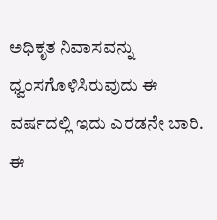ಅಧಿಕೃತ ನಿವಾಸವನ್ನು ಧ್ವಂಸಗೊಳಿಸಿರುವುದು ಈ ವರ್ಷದಲ್ಲಿ ಇದು ಎರಡನೇ ಬಾರಿ. ಈ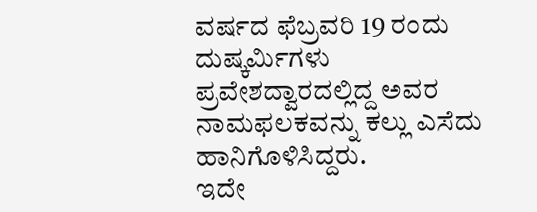ವರ್ಷದ ಫೆಬ್ರವರಿ 19 ರಂದು ದುಷ್ಕರ್ಮಿಗಳು ಪ್ರವೇಶದ್ವಾರದಲ್ಲಿದ್ದ ಅವರ ನಾಮಫಲಕವನ್ನು ಕಲ್ಲು ಎಸೆದು ಹಾನಿಗೊಳಿಸಿದ್ದರು.
ಇದೇ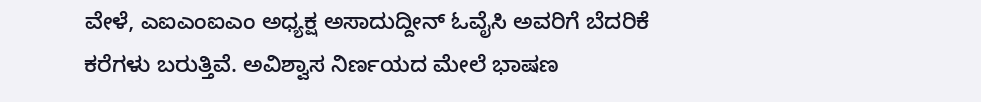ವೇಳೆ, ಎಐಎಂಐಎಂ ಅಧ್ಯಕ್ಷ ಅಸಾದುದ್ದೀನ್ ಓವೈಸಿ ಅವರಿಗೆ ಬೆದರಿಕೆ ಕರೆಗಳು ಬರುತ್ತಿವೆ. ಅವಿಶ್ವಾಸ ನಿರ್ಣಯದ ಮೇಲೆ ಭಾಷಣ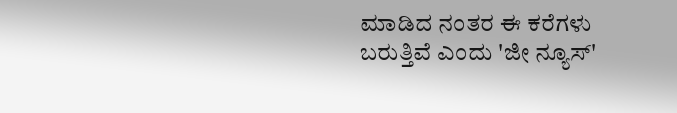ಮಾಡಿದ ನಂತರ ಈ ಕರೆಗಳು ಬರುತ್ತಿವೆ ಎಂದು 'ಜೀ ನ್ಯೂಸ್'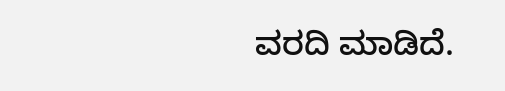ವರದಿ ಮಾಡಿದೆ.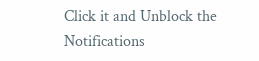Click it and Unblock the Notifications